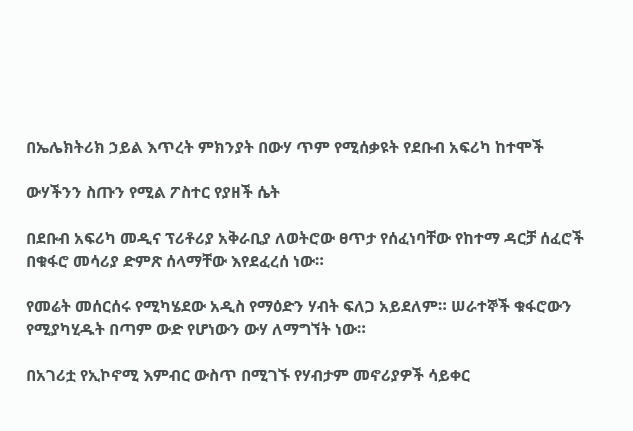በኤሌክትሪክ ኃይል እጥረት ምክንያት በውሃ ጥም የሚሰቃዩት የደቡብ አፍሪካ ከተሞች

ውሃችንን ስጡን የሚል ፖስተር የያዘች ሴት

በደቡብ አፍሪካ መዲና ፕሪቶሪያ አቅራቢያ ለወትሮው ፀጥታ የሰፈነባቸው የከተማ ዳርቻ ሰፈሮች በቁፋሮ መሳሪያ ድምጽ ሰላማቸው እየደፈረሰ ነው።

የመሬት መሰርሰሩ የሚካሄደው አዲስ የማዕድን ሃብት ፍለጋ አይደለም። ሠራተኞች ቁፋሮውን የሚያካሂዱት በጣም ውድ የሆነውን ውሃ ለማግኘት ነው።

በአገሪቷ የኢኮኖሚ እምብር ውስጥ በሚገኙ የሃብታም መኖሪያዎች ሳይቀር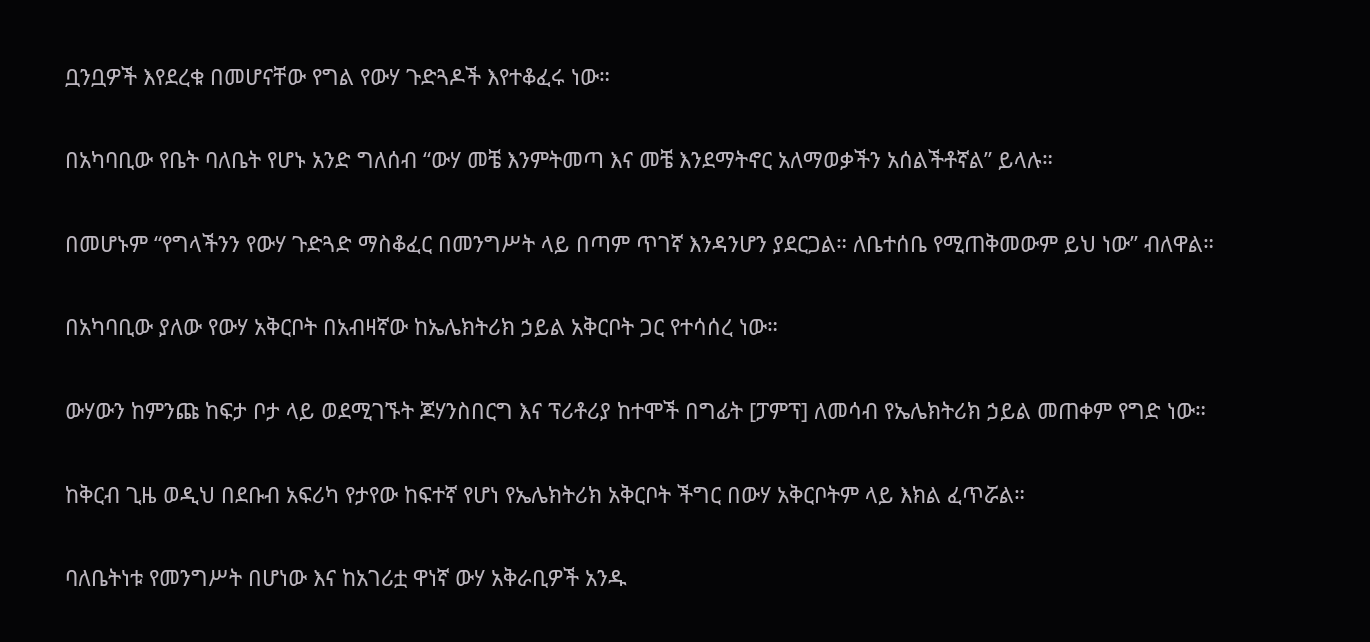ቧንቧዎች እየደረቁ በመሆናቸው የግል የውሃ ጉድጓዶች እየተቆፈሩ ነው።

በአካባቢው የቤት ባለቤት የሆኑ አንድ ግለሰብ “ውሃ መቼ እንምትመጣ እና መቼ እንደማትኖር አለማወቃችን አሰልችቶኛል” ይላሉ።

በመሆኑም “የግላችንን የውሃ ጉድጓድ ማስቆፈር በመንግሥት ላይ በጣም ጥገኛ እንዳንሆን ያደርጋል። ለቤተሰቤ የሚጠቅመውም ይህ ነው” ብለዋል።

በአካባቢው ያለው የውሃ አቅርቦት በአብዛኛው ከኤሌክትሪክ ኃይል አቅርቦት ጋር የተሳሰረ ነው።

ውሃውን ከምንጩ ከፍታ ቦታ ላይ ወደሚገኙት ጆሃንስበርግ እና ፕሪቶሪያ ከተሞች በግፊት [ፓምፕ] ለመሳብ የኤሌክትሪክ ኃይል መጠቀም የግድ ነው።

ከቅርብ ጊዜ ወዲህ በደቡብ አፍሪካ የታየው ከፍተኛ የሆነ የኤሌክትሪክ አቅርቦት ችግር በውሃ አቅርቦትም ላይ እክል ፈጥሯል።

ባለቤትነቱ የመንግሥት በሆነው እና ከአገሪቷ ዋነኛ ውሃ አቅራቢዎች አንዱ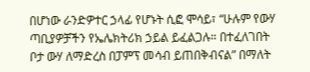በሆነው ራንድዎተር ኃላፊ የሆኑት ሲፎ ሞሳይ፣ “ሁሉም የውሃ ጣቢያዎቻችን የኤሌክትሪክ ኃይል ይፈልጋሉ። በተፈለገበት ቦታ ውሃ ለማድረስ በፓምፕ መሳብ ይጠበቅብናል” በማለት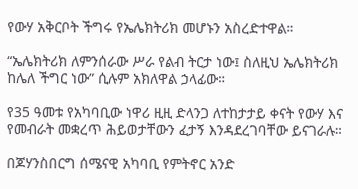የውሃ አቅርቦት ችግሩ የኤሌክትሪክ መሆኑን አስረድተዋል።

“ኤሌክትሪክ ለምንሰራው ሥራ የልብ ትርታ ነው፤ ስለዚህ ኤሌክትሪክ ከሌለ ችግር ነው” ሲሉም አክለዋል ኃላፊው።

የ35 ዓመቱ የአካባቢው ነዋሪ ዚዚ ድላንጋ ለተከታታይ ቀናት የውሃ እና የመብራት መቋረጥ ሕይወታቸውን ፈታኝ እንዳደረገባቸው ይናገራሉ።

በጆሃንስበርግ ሰሜናዊ አካባቢ የምትኖር አንድ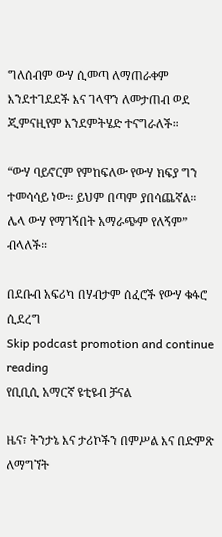ግለሰብም ውሃ ሲመጣ ለማጠራቀም እንደተገደደች እና ገላዋን ለመታጠብ ወደ ጂምናዚየም እንደምትሄድ ተናግራለች።

“ውሃ ባይኖርም የምከፍለው የውሃ ክፍያ ግን ተመሳሳይ ነው። ይህም በጣም ያበሳጨኛል። ሌላ ውሃ የማገኝበት አማራጭም የለኝም” ብላለች።

በደቡብ አፍሪካ በሃብታም ሰፈሮች የውሃ ቁፋሮ ሲደረግ
Skip podcast promotion and continue reading
የቢቢሲ አማርኛ ዩቲዩብ ቻናል

ዜና፣ ትንታኔ እና ታሪኮችን በምሥል እና በድምጽ ለማግኘት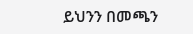ይህንን በመጫን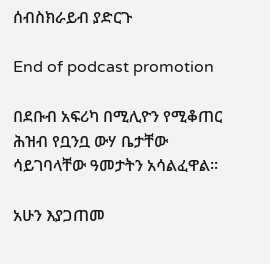ሰብስክራይብ ያድርጉ

End of podcast promotion

በደቡብ አፍሪካ በሚሊዮን የሚቆጠር ሕዝብ የቧንቧ ውሃ ቤታቸው ሳይገባላቸው ዓመታትን አሳልፈዋል።

አሁን እያጋጠመ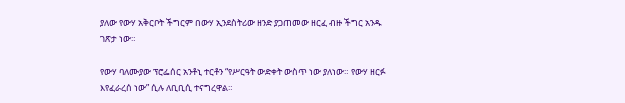ያለው የውሃ አቅርቦት ችግርም በውሃ ኢንደስትሪው ዘንድ ያጋጠመው ዘርፈ ብዙ ችግር አንዱ ገጽታ ነው።

የውሃ ባለሙያው ፕሮፌሰር አንቶኒ ተርቶን “የሥርዓት ውድቀት ውስጥ ነው ያለነው። የውሃ ዘርፉ እየፈራረሰ ነው” ሲሉ ለቢቢሲ ተናግረዋል።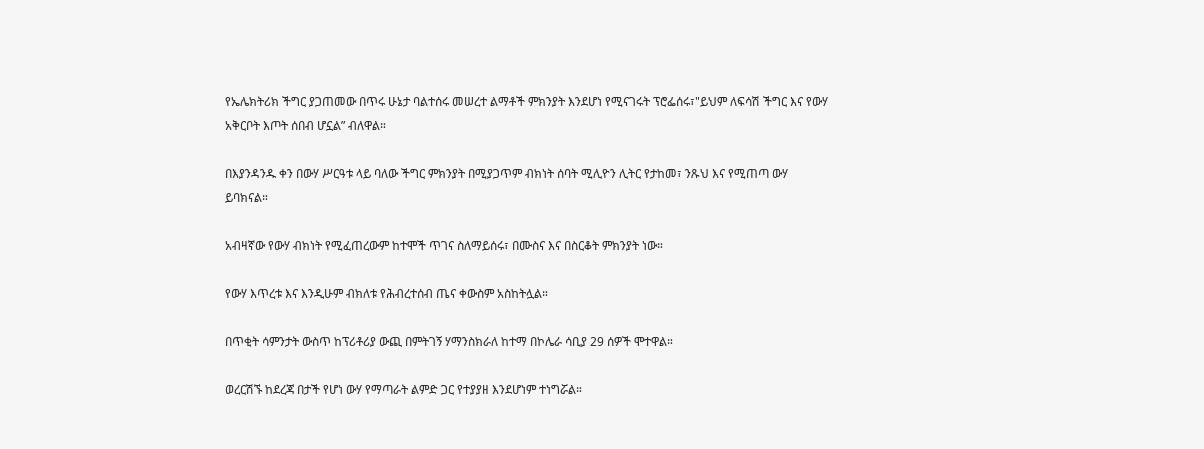የኤሌክትሪክ ችግር ያጋጠመው በጥሩ ሁኔታ ባልተሰሩ መሠረተ ልማቶች ምክንያት እንደሆነ የሚናገሩት ፕሮፌሰሩ፣"ይህም ለፍሳሽ ችግር እና የውሃ አቅርቦት እጦት ሰበብ ሆኗል” ብለዋል።

በእያንዳንዱ ቀን በውሃ ሥርዓቱ ላይ ባለው ችግር ምክንያት በሚያጋጥም ብክነት ሰባት ሚሊዮን ሊትር የታከመ፣ ንጹህ እና የሚጠጣ ውሃ ይባክናል።

አብዛኛው የውሃ ብክነት የሚፈጠረውም ከተሞች ጥገና ስለማይሰሩ፣ በሙስና እና በስርቆት ምክንያት ነው።

የውሃ እጥረቱ እና እንዲሁም ብክለቱ የሕብረተሰብ ጤና ቀውስም አስከትሏል።

በጥቂት ሳምንታት ውስጥ ከፕሪቶሪያ ውጪ በምትገኝ ሃማንስክራለ ከተማ በኮሌራ ሳቢያ 29 ሰዎች ሞተዋል።

ወረርሽኙ ከደረጃ በታች የሆነ ውሃ የማጣራት ልምድ ጋር የተያያዘ እንደሆነም ተነግሯል።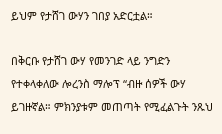ይህም የታሸገ ውሃን ገበያ አድርቷል።

በቅርቡ የታሸገ ውሃ የመንገድ ላይ ንግድን የተቀላቀለው ሎረንስ ማሎፕ “ብዙ ሰዎች ውሃ ይገዙኛል። ምክንያቱም መጠጣት የሚፈልጉት ንጹህ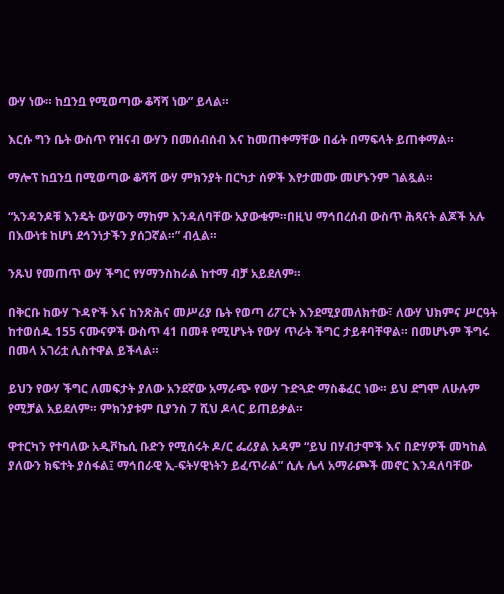ውሃ ነው። ከቧንቧ የሚወጣው ቆሻሻ ነው” ይላል።

እርሱ ግን ቤት ውስጥ የዝናብ ውሃን በመሰብሰብ እና ከመጠቀማቸው በፊት በማፍላት ይጠቀማል።

ማሎፕ ከቧንቧ በሚወጣው ቆሻሻ ውሃ ምክንያት በርካታ ሰዎች እየታመሙ መሆኑንም ገልጿል።

“አንዳንዶቹ እንዴት ውሃውን ማከም እንዳለባቸው አያውቁም።በዚህ ማኅበረሰብ ውስጥ ሕጻናት ልጆች አሉ በእውነቱ ከሆነ ደኅንነታችን ያሰጋኛል።” ብሏል።

ንጹህ የመጠጥ ውሃ ችግር የሃማንስከራል ከተማ ብቻ አይደለም።

በቅርቡ ከውሃ ጉዳዮች እና ከንጽሕና መሥሪያ ቤት የወጣ ሪፖርት እንደሚያመለክተው፣ ለውሃ ህክምና ሥርዓት ከተወሰዱ 155 ናሙናዎች ውስጥ 41 በመቶ የሚሆኑት የውሃ ጥራት ችግር ታይቶባቸዋል። በመሆኑም ችግሩ በመላ አገሪቷ ሊስተዋል ይችላል።

ይህን የውሃ ችግር ለመፍታት ያለው አንደኛው አማራጭ የውሃ ጉድጓድ ማስቆፈር ነው። ይህ ደግሞ ለሁሉም የሚቻል አይደለም። ምክንያቱም ቢያንስ 7 ሺህ ዶላር ይጠይቃል።

ዋተርካን የተባለው አዲቮኬሲ ቡድን የሚሰሩት ዶ/ር ፌሪያል አዳም “ይህ በሃብታሞች እና በድሃዎች መካከል ያለውን ክፍተት ያሰፋል፤ ማኅበራዊ ኢ-ፍትሃዊነትን ይፈጥራል” ሲሉ ሌላ አማራጮች መኖር እንዳለባቸው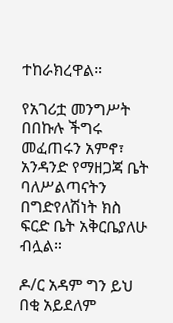ተከራክረዋል።

የአገሪቷ መንግሥት በበኩሉ ችግሩ መፈጠሩን አምኖ፣ አንዳንድ የማዘጋጃ ቤት ባለሥልጣናትን በግድየለሽነት ክስ ፍርድ ቤት አቅርቤያለሁ ብሏል።

ዶ/ር አዳም ግን ይህ በቂ አይደለም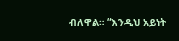ብለዋል። “እንዲህ አይነት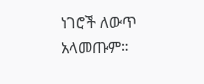ነገሮች ለውጥ አላመጡም።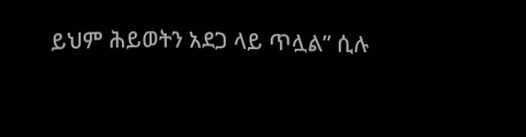ይህም ሕይወትን አደጋ ላይ ጥሏል” ሲሉ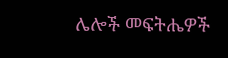ሌሎች መፍትሔዎች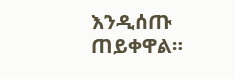እንዲሰጡ ጠይቀዋል።